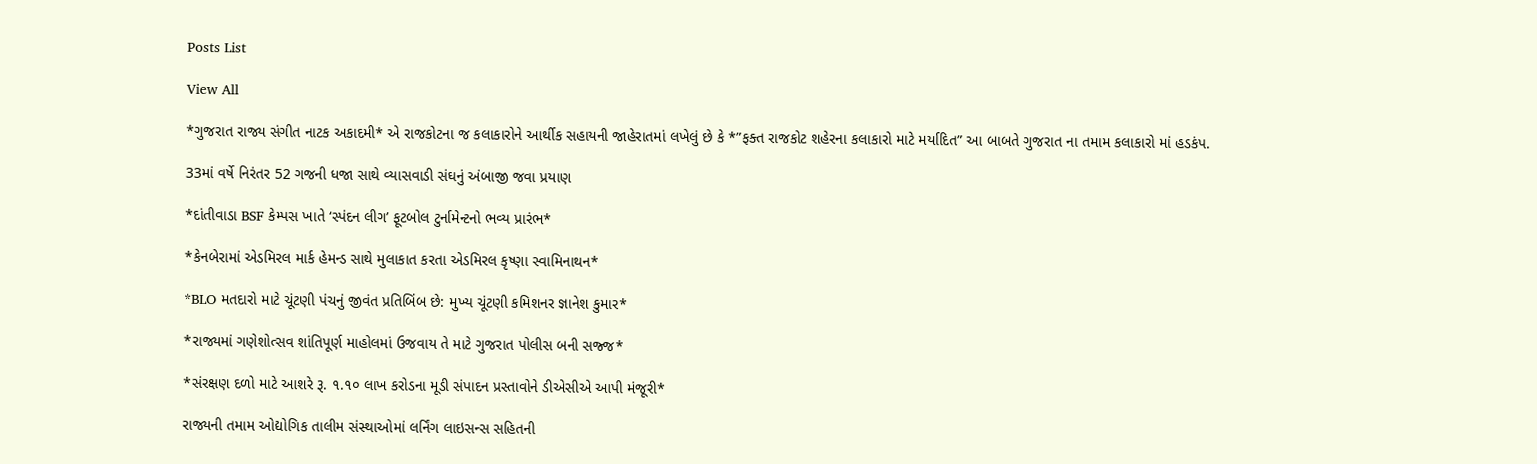Posts List

View All

*ગુજરાત રાજ્ય સંગીત નાટક અકાદમી* એ રાજકોટના જ કલાકારોને આર્થીક સહાયની જાહેરાતમાં લખેલું છે કે *”ફક્ત રાજકોટ શહેરના કલાકારો માટે મર્યાદિત” આ બાબતે ગુજરાત ના તમામ કલાકારો માં હડકંપ.

33માં વર્ષે નિરંતર 52 ગજની ધજા સાથે વ્યાસવાડી સંઘનું અંબાજી જવા પ્રયાણ

*દાંતીવાડા BSF કેમ્પસ ખાતે ‘સ્પંદન લીગ’ ફૂટબોલ ટુર્નામેન્ટનો ભવ્ય પ્રારંભ*

*કેનબેરામાં એડમિરલ માર્ક હેમન્ડ સાથે મુલાકાત કરતા એડમિરલ કૃષ્ણા સ્વામિનાથન*

*BLO મતદારો માટે ચૂંટણી પંચનું જીવંત પ્રતિબિંબ છે: મુખ્ય ચૂંટણી કમિશનર જ્ઞાનેશ કુમાર*

*રાજ્યમાં ગણેશોત્સવ શાંતિપૂર્ણ માહોલમાં ઉજવાય તે માટે ગુજરાત પોલીસ બની સજ્જ*

*સંરક્ષણ દળો માટે આશરે રૂ. ૧.૧૦ લાખ કરોડના મૂડી સંપાદન પ્રસ્તાવોને ડીએસીએ આપી મંજૂરી*

રાજ્યની તમામ ઓદ્યોગિક તાલીમ સંસ્થાઓમાં લર્નિંગ લાઇસન્સ સહિતની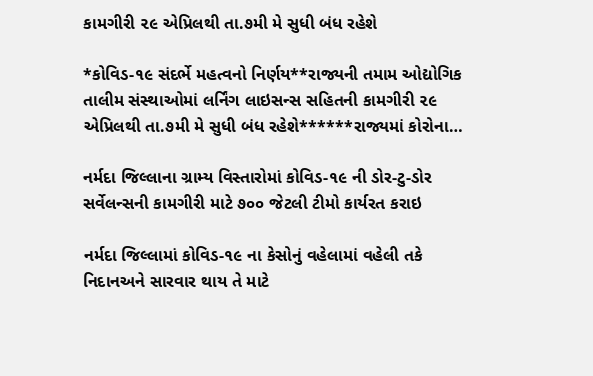કામગીરી ૨૯ એપ્રિલથી તા.૭મી મે સુધી બંધ રહેશે

*કોવિડ-૧૯ સંદર્ભે મહત્વનો નિર્ણય**રાજ્યની તમામ ઓદ્યોગિક તાલીમ સંસ્થાઓમાં લર્નિંગ લાઇસન્સ સહિતની કામગીરી ૨૯ એપ્રિલથી તા.૭મી મે સુધી બંધ રહેશે******રાજ્યમાં કોરોના…

નર્મદા જિલ્લાના ગ્રામ્ય વિસ્તારોમાં કોવિડ-૧૯ ની ડોર-ટુ-ડોર સર્વેલન્સની કામગીરી માટે ૭૦૦ જેટલી ટીમો કાર્યરત કરાઇ

નર્મદા જિલ્લામાં કોવિડ-૧૯ ના કેસોનું વહેલામાં વહેલી તકે નિદાનઅને સારવાર થાય તે માટે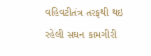વહિવટીતંત્ર તરફથી થઇ રહેલી સઘન કામગીરી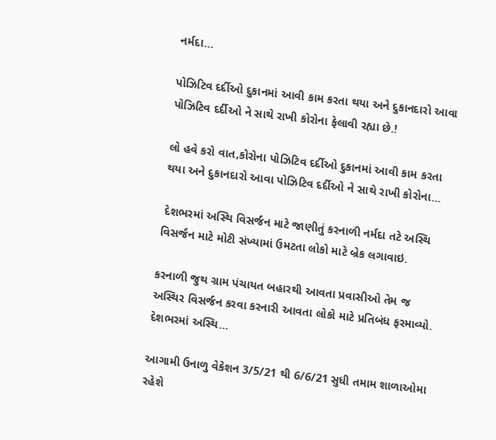નર્મદા…

પોઝિટિવ દર્દીઓ દુકાનમાં આવી કામ કરતા થયા અને દુકાનદારો આવા પોઝિટિવ દર્દીઓ ને સાથે રાખી કોરોના ફેલાવી રહ્યા છે.!

લો હવે કરો વાત,કોરોના પોઝિટિવ દર્દીઓ દુકાનમાં આવી કામ કરતા થયા અને દુકાનદારો આવા પોઝિટિવ દર્દીઓ ને સાથે રાખી કોરોના…

 દેશભરમાં અસ્થિ વિસર્જન માટે જાણીતું કરનાળી નર્મદા તટે અસ્થિ વિસર્જન માટે મોટી સંખ્યામાં ઉમટતા લોકો માટે બ્રેક લગાવાઇ.

કરનાળી જુથ ગ્રામ પંચાયત બહારથી આવતા પ્રવાસીઓ તેમ જ અસ્થિર વિસર્જન કરવા કરનારી આવતા લોકો માટે પ્રતિબંધ ફરમાવ્યો.  દેશભરમાં અસ્થિ…

આગામી ઉનાળુ વેકેશન 3/5/21 થી 6/6/21 સુધી તમામ શાળાઓમા રહેશે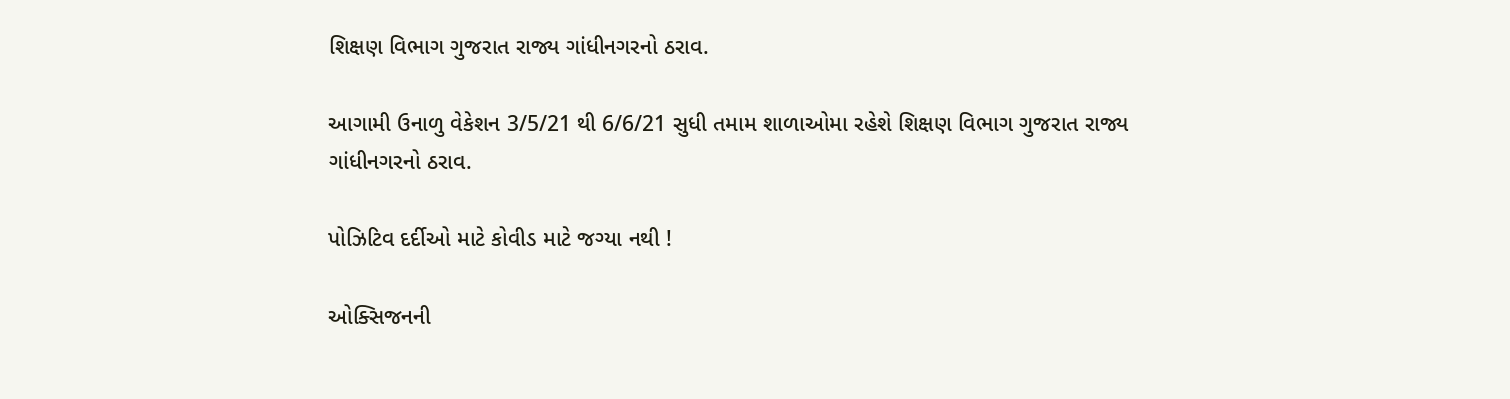શિક્ષણ વિભાગ ગુજરાત રાજ્ય ગાંધીનગરનો ઠરાવ.

આગામી ઉનાળુ વેકેશન 3/5/21 થી 6/6/21 સુધી તમામ શાળાઓમા રહેશે શિક્ષણ વિભાગ ગુજરાત રાજ્ય ગાંધીનગરનો ઠરાવ.

પોઝિટિવ દર્દીઓ માટે કોવીડ માટે જગ્યા નથી !

ઓક્સિજનની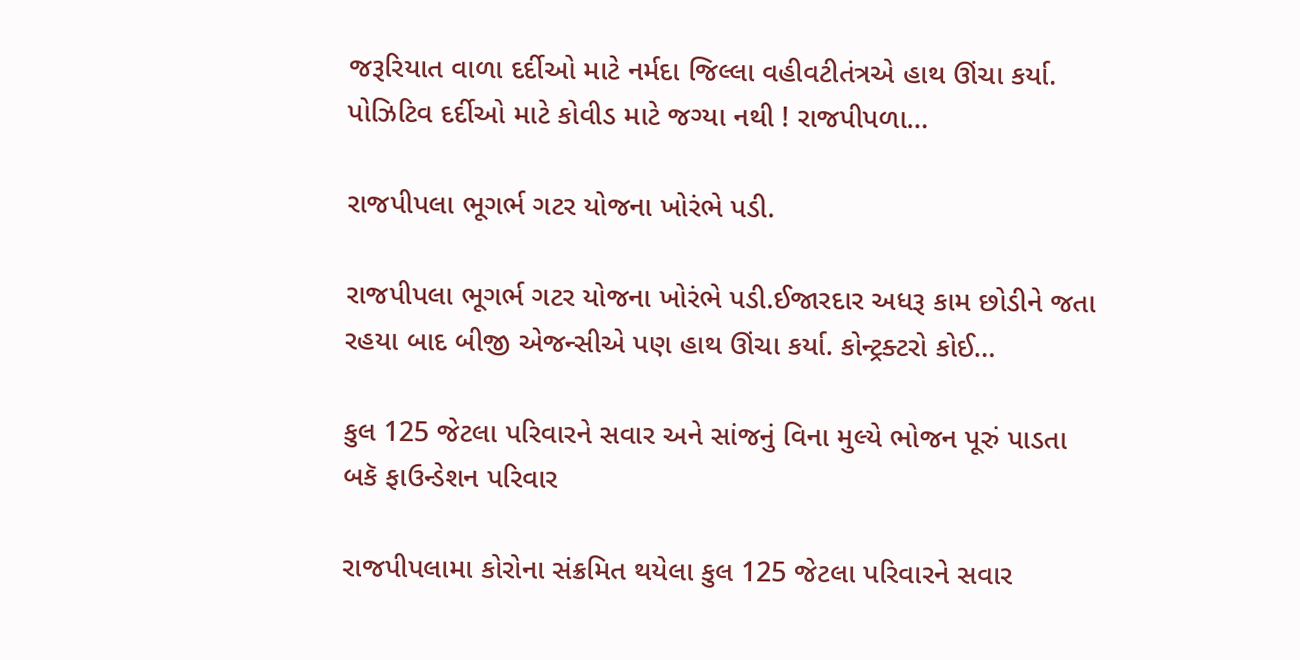જરૂરિયાત વાળા દર્દીઓ માટે નર્મદા જિલ્લા વહીવટીતંત્રએ હાથ ઊંચા કર્યા. પોઝિટિવ દર્દીઓ માટે કોવીડ માટે જગ્યા નથી ! રાજપીપળા…

રાજપીપલા ભૂગર્ભ ગટર યોજના ખોરંભે પડી.

રાજપીપલા ભૂગર્ભ ગટર યોજના ખોરંભે પડી.ઈજારદાર અધરૂ કામ છોડીને જતા રહયા બાદ બીજી એજન્સીએ પણ હાથ ઊંચા કર્યા. કોન્ટ્રક્ટરો કોઈ…

કુલ 125 જેટલા પરિવારને સવાર અને સાંજનું વિના મુલ્યે ભોજન પૂરું પાડતા બકૅ ફાઉન્ડેશન પરિવાર

રાજપીપલામા કોરોના સંક્રમિત થયેલા કુલ 125 જેટલા પરિવારને સવાર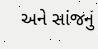અને સાંજનું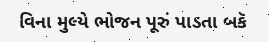વિના મુલ્યે ભોજન પૂરું પાડતા બકૅ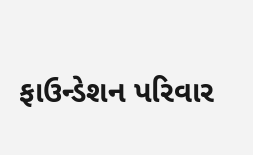ફાઉન્ડેશન પરિવાર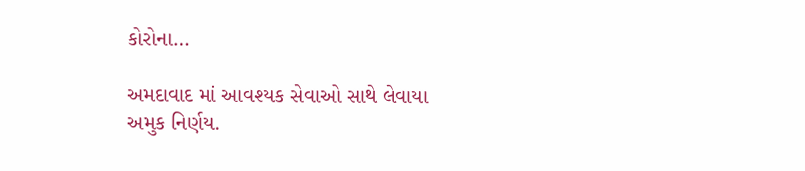કોરોના…

અમદાવાદ માં આવશ્યક સેવાઓ સાથે લેવાયા અમુક નિર્ણય.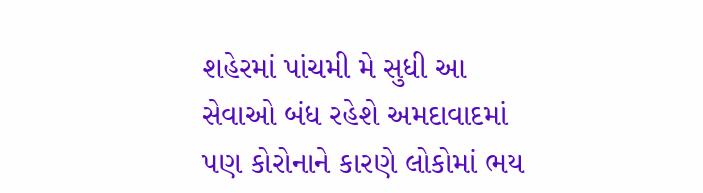શહેરમાં પાંચમી મે સુધી આ સેવાઓ બંધ રહેશે અમદાવાદમાં પણ કોરોનાને કારણે લોકોમાં ભય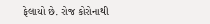ફેલાયો છે. રોજ કોરોનાથી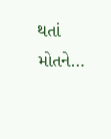થતાં મોતને…